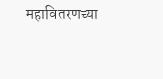महावितरणच्या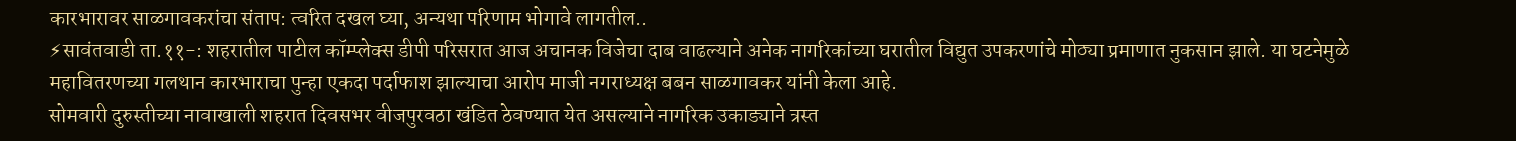कारभारावर साळगावकरांचा संताप: त्वरित दखल घ्या, अन्यथा परिणाम भोगावे लागतील..
⚡सावंतवाडी ता.११-: शहरातील पाटील कॉम्प्लेक्स डीपी परिसरात आज अचानक विजेचा दाब वाढल्याने अनेक नागरिकांच्या घरातील विद्युत उपकरणांचे मोठ्या प्रमाणात नुकसान झाले. या घटनेमुळे महावितरणच्या गलथान कारभाराचा पुन्हा एकदा पर्दाफाश झाल्याचा आरोप माजी नगराध्यक्ष बबन साळगावकर यांनी केला आहे.
सोमवारी दुरुस्तीच्या नावाखाली शहरात दिवसभर वीजपुरवठा खंडित ठेवण्यात येत असल्याने नागरिक उकाड्याने त्रस्त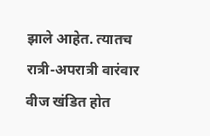झाले आहेत. त्यातच रात्री-अपरात्री वारंवार वीज खंडित होत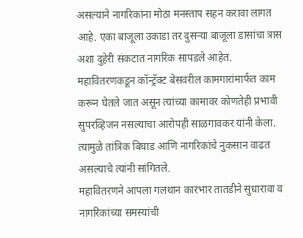असल्याने नागरिकांना मोठा मनस्ताप सहन करावा लागत आहे. एका बाजूला उकाडा तर दुसऱ्या बाजूला डासांचा त्रास अशा दुहेरी संकटात नागरिक सापडले आहेत.
महावितरणकडून कॉन्ट्रॅक्ट बेसवरील कामगारांमार्फत काम करून घेतले जात असून त्यांच्या कामावर कोणतेही प्रभावी सुपरव्हिजन नसल्याचा आरोपही साळगावकर यांनी केला. त्यामुळे तांत्रिक बिघाड आणि नागरिकांचे नुकसान वाढत असल्याचे त्यांनी सांगितले.
महावितरणने आपला गलथान कारभार तातडीने सुधारावा व नागरिकांच्या समस्यांची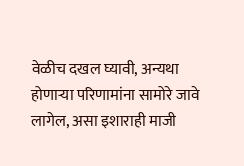वेळीच दखल घ्यावी, अन्यथा होणाऱ्या परिणामांना सामोरे जावे लागेल, असा इशाराही माजी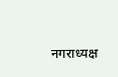नगराध्यक्ष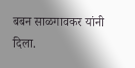बबन साळगावकर यांनी दिला.